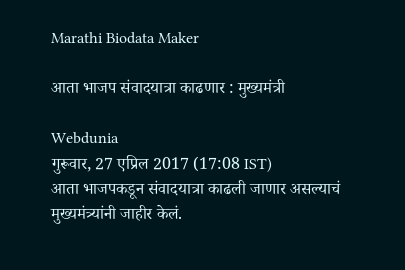Marathi Biodata Maker

आता भाजप संवादयात्रा काढणार : मुख्यमंत्री

Webdunia
गुरूवार, 27 एप्रिल 2017 (17:08 IST)
आता भाजपकडून संवादयात्रा काढली जाणार असल्याचं मुख्यमंत्र्यांनी जाहीर केलं.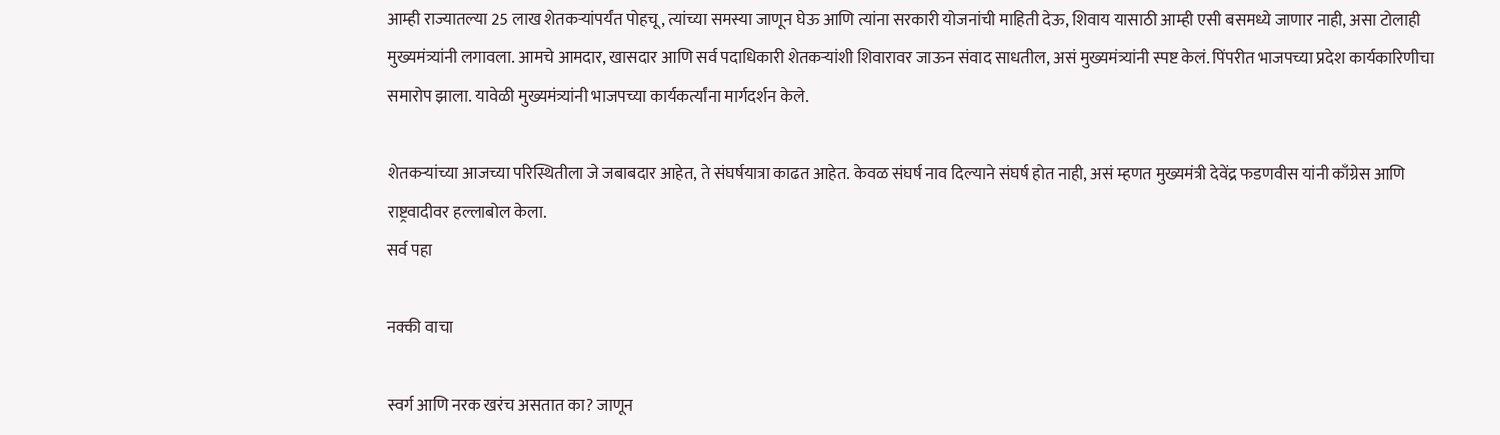आम्ही राज्यातल्या 25 लाख शेतकऱ्यांपर्यंत पोहचू, त्यांच्या समस्या जाणून घेऊ आणि त्यांना सरकारी योजनांची माहिती देऊ, शिवाय यासाठी आम्ही एसी बसमध्ये जाणार नाही, असा टोलाही मुख्यमंत्र्यांनी लगावला. आमचे आमदार, खासदार आणि सर्व पदाधिकारी शेतकऱ्यांशी शिवारावर जाऊन संवाद साधतील, असं मुख्यमंत्र्यांनी स्पष्ट केलं. पिंपरीत भाजपच्या प्रदेश कार्यकारिणीचा समारोप झाला. यावेळी मुख्यमंत्र्यांनी भाजपच्या कार्यकर्त्यांना मार्गदर्शन केले.

शेतकऱ्यांच्या आजच्या परिस्थितीला जे जबाबदार आहेत, ते संघर्षयात्रा काढत आहेत. केवळ संघर्ष नाव दिल्याने संघर्ष होत नाही, असं म्हणत मुख्यमंत्री देवेंद्र फडणवीस यांनी काँग्रेस आणि राष्ट्रवादीवर हल्लाबोल केला.
सर्व पहा

नक्की वाचा

स्वर्ग आणि नरक खरंच असतात का? जाणून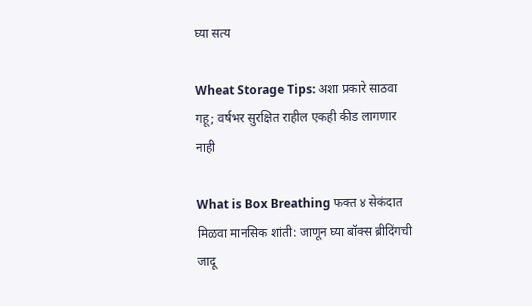घ्या सत्य

Wheat Storage Tips: अशा प्रकारे साठवा गहू; वर्षभर सुरक्षित राहील एकही कीड लागणार नाही

What is Box Breathing फक्त ४ सेकंदात मिळवा मानसिक शांती: जाणून घ्या बॉक्स ब्रीदिंगची जादू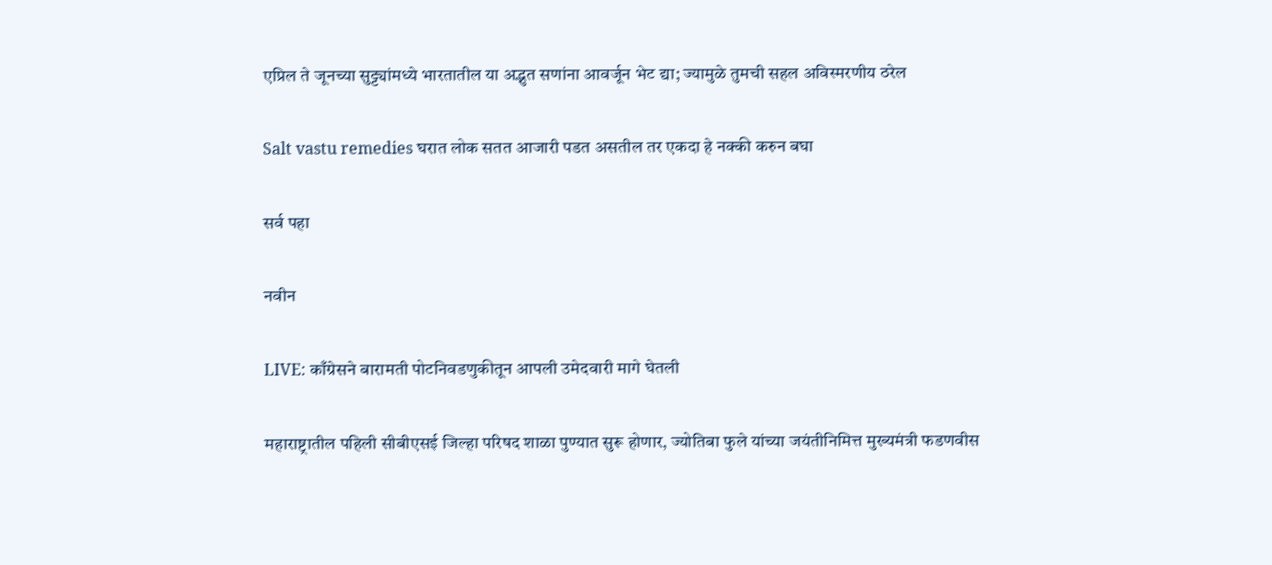एप्रिल ते जूनच्या सुट्ट्यांमध्ये भारतातील या अद्भुत सणांना आवर्जून भेट द्या; ज्यामुळे तुमची सहल अविस्मरणीय ठरेल

Salt vastu remedies घरात लोक सतत आजारी पडत असतील तर एकदा हे नक्की करुन बघा

सर्व पहा

नवीन

LIVE: काँग्रेसने बारामती पोटनिवडणुकीतून आपली उमेदवारी मागे घेतली

महाराष्ट्रातील पहिली सीबीएसई जिल्हा परिषद शाळा पुण्यात सुरू होणार, ज्योतिबा फुले यांच्या जयंतीनिमित्त मुख्यमंत्री फडणवीस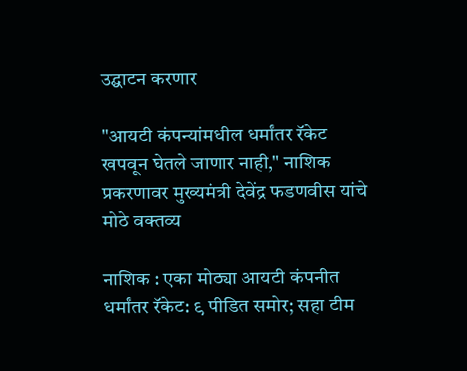उद्घाटन करणार

"आयटी कंपन्यांमधील धर्मांतर रॅकेट खपवून घेतले जाणार नाही," नाशिक प्रकरणावर मुख्यमंत्री देवेंद्र फडणवीस यांचे मोठे वक्तव्य

नाशिक : एका मोठ्या आयटी कंपनीत धर्मांतर रॅकेट: ९ पीडित समोर; सहा टीम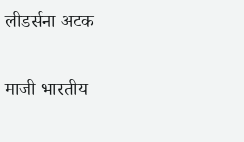लीडर्सना अटक

माजी भारतीय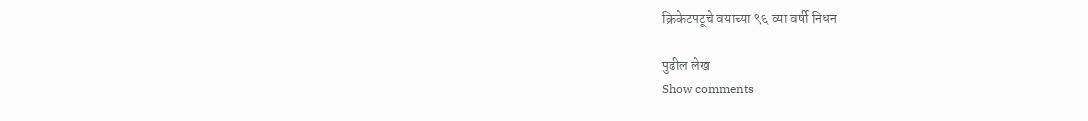क्रिकेटपटूचे वयाच्या ९६ व्या वर्षी निधन

पुढील लेख
Show comments